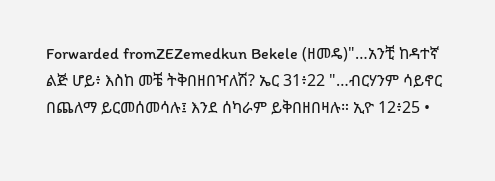Forwarded fromZEZemedkun Bekele (ዘመዴ)"…አንቺ ከዳተኛ ልጅ ሆይ፥ እስከ መቼ ትቅበዘበዣለሽ? ኤር 31፥22 "…ብርሃንም ሳይኖር በጨለማ ይርመሰመሳሉ፤ እንደ ሰካራም ይቅበዘበዛሉ። ኢዮ 12፥25 •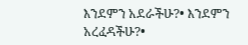እንደምን አደራችሁ?• እንደምን አረፈዳችሁ?•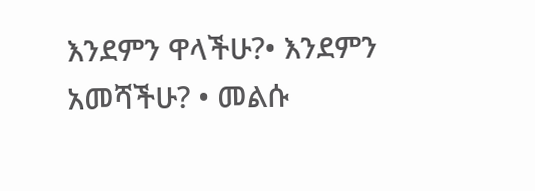እንደምን ዋላችሁ?• እንደምን አመሻችሁ? • መልሱ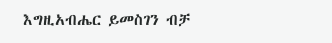እግዚአብሔር ይመስገን ብቻ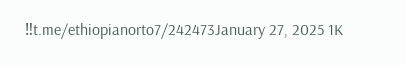‼t.me/ethiopianorto7/242473January 27, 2025 1K